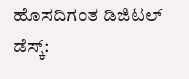ಹೊಸದಿಗಂತ ಡಿಜಿಟಲ್ ಡೆಸ್ಕ್: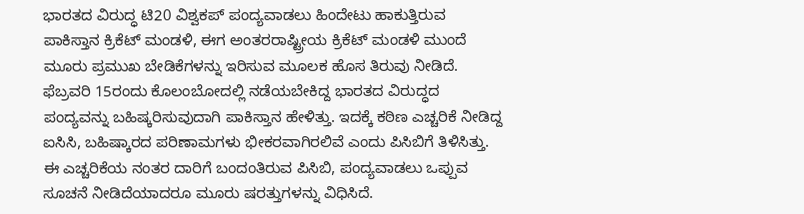ಭಾರತದ ವಿರುದ್ಧ ಟಿ20 ವಿಶ್ವಕಪ್ ಪಂದ್ಯವಾಡಲು ಹಿಂದೇಟು ಹಾಕುತ್ತಿರುವ ಪಾಕಿಸ್ತಾನ ಕ್ರಿಕೆಟ್ ಮಂಡಳಿ, ಈಗ ಅಂತರರಾಷ್ಟ್ರೀಯ ಕ್ರಿಕೆಟ್ ಮಂಡಳಿ ಮುಂದೆ ಮೂರು ಪ್ರಮುಖ ಬೇಡಿಕೆಗಳನ್ನು ಇರಿಸುವ ಮೂಲಕ ಹೊಸ ತಿರುವು ನೀಡಿದೆ.
ಫೆಬ್ರವರಿ 15ರಂದು ಕೊಲಂಬೋದಲ್ಲಿ ನಡೆಯಬೇಕಿದ್ದ ಭಾರತದ ವಿರುದ್ಧದ ಪಂದ್ಯವನ್ನು ಬಹಿಷ್ಕರಿಸುವುದಾಗಿ ಪಾಕಿಸ್ತಾನ ಹೇಳಿತ್ತು. ಇದಕ್ಕೆ ಕಠಿಣ ಎಚ್ಚರಿಕೆ ನೀಡಿದ್ದ ಐಸಿಸಿ, ಬಹಿಷ್ಕಾರದ ಪರಿಣಾಮಗಳು ಭೀಕರವಾಗಿರಲಿವೆ ಎಂದು ಪಿಸಿಬಿಗೆ ತಿಳಿಸಿತ್ತು. ಈ ಎಚ್ಚರಿಕೆಯ ನಂತರ ದಾರಿಗೆ ಬಂದಂತಿರುವ ಪಿಸಿಬಿ, ಪಂದ್ಯವಾಡಲು ಒಪ್ಪುವ ಸೂಚನೆ ನೀಡಿದೆಯಾದರೂ ಮೂರು ಷರತ್ತುಗಳನ್ನು ವಿಧಿಸಿದೆ.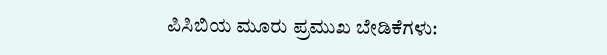ಪಿಸಿಬಿಯ ಮೂರು ಪ್ರಮುಖ ಬೇಡಿಕೆಗಳು: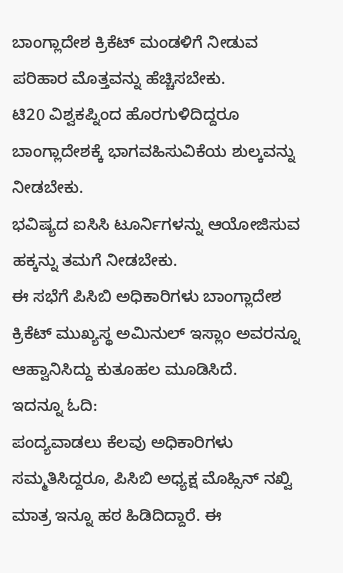ಬಾಂಗ್ಲಾದೇಶ ಕ್ರಿಕೆಟ್ ಮಂಡಳಿಗೆ ನೀಡುವ ಪರಿಹಾರ ಮೊತ್ತವನ್ನು ಹೆಚ್ಚಿಸಬೇಕು.
ಟಿ20 ವಿಶ್ವಕಪ್ನಿಂದ ಹೊರಗುಳಿದಿದ್ದರೂ ಬಾಂಗ್ಲಾದೇಶಕ್ಕೆ ಭಾಗವಹಿಸುವಿಕೆಯ ಶುಲ್ಕವನ್ನು ನೀಡಬೇಕು.
ಭವಿಷ್ಯದ ಐಸಿಸಿ ಟೂರ್ನಿಗಳನ್ನು ಆಯೋಜಿಸುವ ಹಕ್ಕನ್ನು ತಮಗೆ ನೀಡಬೇಕು.
ಈ ಸಭೆಗೆ ಪಿಸಿಬಿ ಅಧಿಕಾರಿಗಳು ಬಾಂಗ್ಲಾದೇಶ ಕ್ರಿಕೆಟ್ ಮುಖ್ಯಸ್ಥ ಅಮಿನುಲ್ ಇಸ್ಲಾಂ ಅವರನ್ನೂ ಆಹ್ವಾನಿಸಿದ್ದು ಕುತೂಹಲ ಮೂಡಿಸಿದೆ.
ಇದನ್ನೂ ಓದಿ:
ಪಂದ್ಯವಾಡಲು ಕೆಲವು ಅಧಿಕಾರಿಗಳು ಸಮ್ಮತಿಸಿದ್ದರೂ, ಪಿಸಿಬಿ ಅಧ್ಯಕ್ಷ ಮೊಹ್ಸಿನ್ ನಖ್ವಿ ಮಾತ್ರ ಇನ್ನೂ ಹಠ ಹಿಡಿದಿದ್ದಾರೆ. ಈ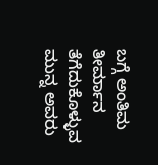ಬಗ್ಗೆ ಅಂತಿಮ ತೀರ್ಮಾನ ತೆಗೆದುಕೊಳ್ಳುವ ಮುನ್ನ ಅವರು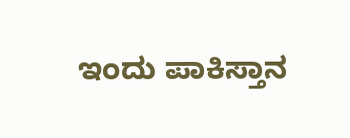ಇಂದು ಪಾಕಿಸ್ತಾನ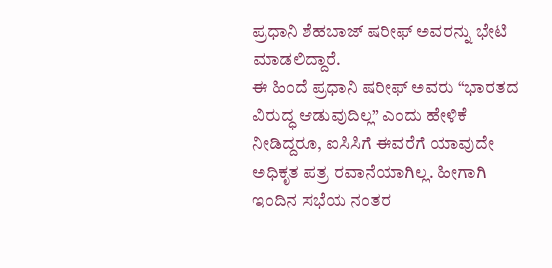ಪ್ರಧಾನಿ ಶೆಹಬಾಜ್ ಷರೀಫ್ ಅವರನ್ನು ಭೇಟಿ ಮಾಡಲಿದ್ದಾರೆ.
ಈ ಹಿಂದೆ ಪ್ರಧಾನಿ ಷರೀಫ್ ಅವರು “ಭಾರತದ ವಿರುದ್ಧ ಆಡುವುದಿಲ್ಲ” ಎಂದು ಹೇಳಿಕೆ ನೀಡಿದ್ದರೂ, ಐಸಿಸಿಗೆ ಈವರೆಗೆ ಯಾವುದೇ ಅಧಿಕೃತ ಪತ್ರ ರವಾನೆಯಾಗಿಲ್ಲ. ಹೀಗಾಗಿ ಇಂದಿನ ಸಭೆಯ ನಂತರ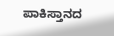ಪಾಕಿಸ್ತಾನದ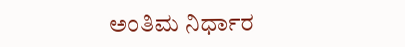ಅಂತಿಮ ನಿರ್ಧಾರ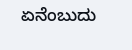ಏನೆಂಬುದು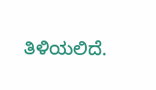ತಿಳಿಯಲಿದೆ.